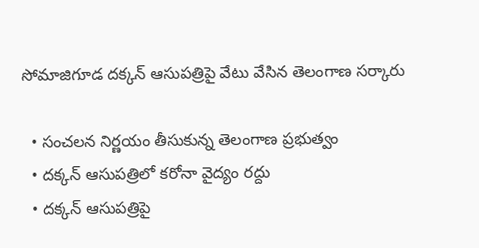సోమాజిగూడ దక్కన్ ఆసుపత్రిపై వేటు వేసిన తెలంగాణ సర్కారు

  • సంచలన నిర్ణయం తీసుకున్న తెలంగాణ ప్రభుత్వం
  • దక్కన్ ఆసుపత్రిలో కరోనా వైద్యం రద్దు
  • దక్కన్ ఆసుపత్రిపై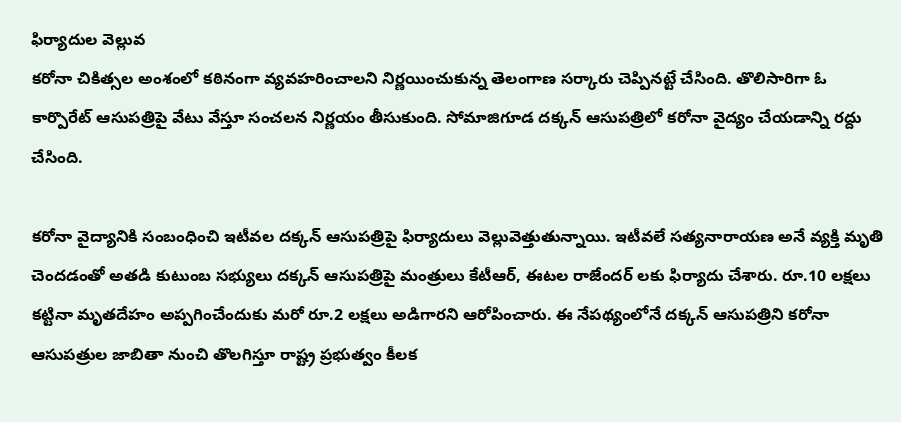ఫిర్యాదుల వెల్లువ
కరోనా చికిత్సల అంశంలో కఠినంగా వ్యవహరించాలని నిర్ణయించుకున్న తెలంగాణ సర్కారు చెప్పినట్టే చేసింది. తొలిసారిగా ఓ కార్పొరేట్ ఆసుపత్రిపై వేటు వేస్తూ సంచలన నిర్ణయం తీసుకుంది. సోమాజిగూడ దక్కన్ ఆసుపత్రిలో కరోనా వైద్యం చేయడాన్ని రద్దు చేసింది.

కరోనా వైద్యానికి సంబంధించి ఇటీవల దక్కన్ ఆసుపత్రిపై ఫిర్యాదులు వెల్లువెత్తుతున్నాయి. ఇటీవలే సత్యనారాయణ అనే వ్యక్తి మృతి చెందడంతో అతడి కుటుంబ సభ్యులు దక్కన్ ఆసుపత్రిపై మంత్రులు కేటీఆర్, ఈటల రాజేందర్ లకు ఫిర్యాదు చేశారు. రూ.10 లక్షలు కట్టినా మృతదేహం అప్పగించేందుకు మరో రూ.2 లక్షలు అడిగారని ఆరోపించారు. ఈ నేపథ్యంలోనే దక్కన్ ఆసుపత్రిని కరోనా ఆసుపత్రుల జాబితా నుంచి తొలగిస్తూ రాష్ట్ర ప్రభుత్వం కీలక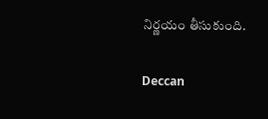నిర్ణయం తీసుకుంది.

Deccan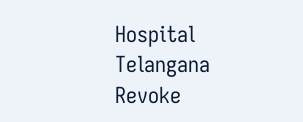Hospital
Telangana
Revoke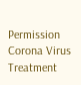Permission
Corona Virus
Treatment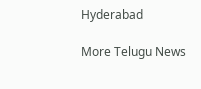Hyderabad

More Telugu News